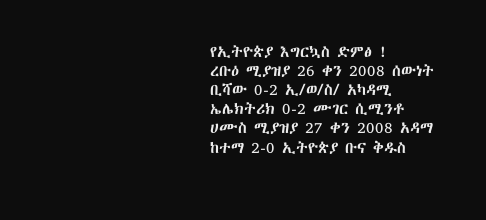የኢትዮጵያ እግርኳስ ድምፅ !
ረቡዕ ሚያዝያ 26 ቀን 2008 ሰውነት ቢሻው 0-2 ኢ/ወ/ስ/ አካዳሚ ኤሌክትሪክ 0-2 ሙገር ሲሚንቶ
ሀሙስ ሚያዝያ 27 ቀን 2008 አዳማ ከተማ 2-0 ኢትዮጵያ ቡና ቅዱስ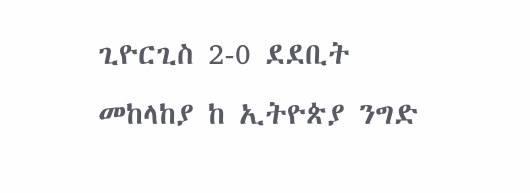ጊዮርጊስ 2-0 ደደቢት
መከላከያ ከ ኢትዮጵያ ንግድ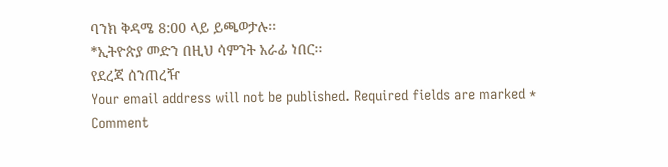ባንክ ቅዳሜ 8:00 ላይ ይጫወታሉ፡፡
*ኢትዮጵያ መድን በዚህ ሳምንት አራፊ ነበር፡፡
የደረጃ ሰንጠረዥ
Your email address will not be published. Required fields are marked *
Comment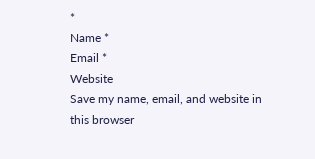*
Name *
Email *
Website
Save my name, email, and website in this browser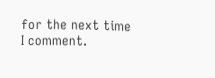for the next time I comment.